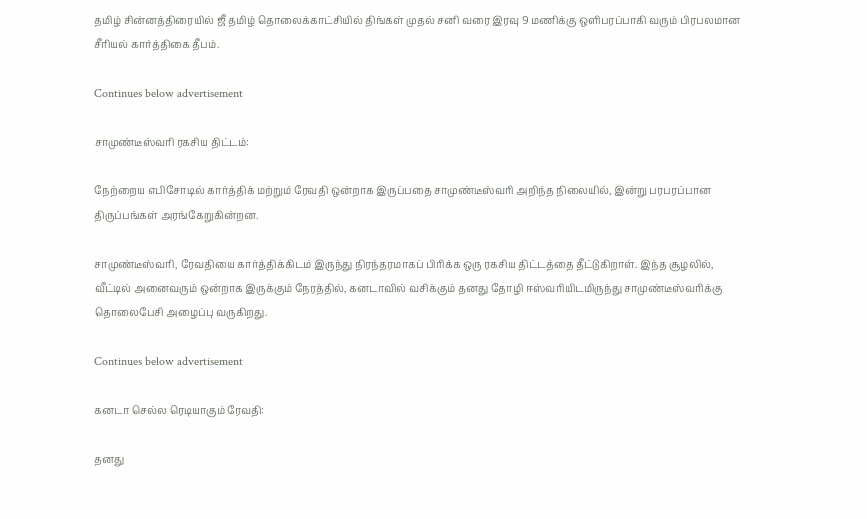தமிழ் சின்னத்திரையில் ஜீ தமிழ் தொலைக்காட்சியில் திங்கள் முதல் சனி வரை இரவு 9 மணிக்கு ஒளிபரப்பாகி வரும் பிரபலமான சீரியல் கார்த்திகை தீபம்.

Continues below advertisement

சாமுண்டீஸ்வரி ரகசிய திட்டம்:

நேற்றைய எபிசோடில் கார்த்திக் மற்றும் ரேவதி ஒன்றாக இருப்பதை சாமுண்டீஸ்வரி அறிந்த நிலையில், இன்று பரபரப்பான திருப்பங்கள் அரங்கேறுகின்றன.

சாமுண்டீஸ்வரி, ரேவதியை கார்த்திக்கிடம் இருந்து நிரந்தரமாகப் பிரிக்க ஒரு ரகசிய திட்டத்தை தீட்டுகிறாள். இந்த சூழலில், வீட்டில் அனைவரும் ஒன்றாக இருக்கும் நேரத்தில், கனடாவில் வசிக்கும் தனது தோழி ஈஸ்வரியிடமிருந்து சாமுண்டீஸ்வரிக்கு தொலைபேசி அழைப்பு வருகிறது.

Continues below advertisement

கனடா செல்ல ரெடியாகும் ரேவதி:

தனது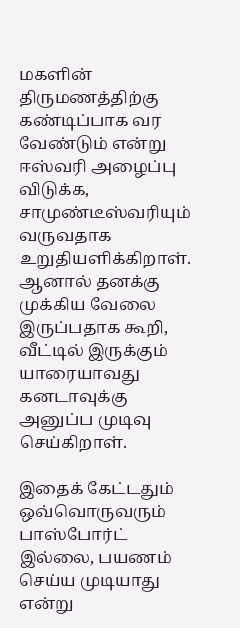மகளின் திருமணத்திற்கு கண்டிப்பாக வர வேண்டும் என்று ஈஸ்வரி அழைப்பு விடுக்க, சாமுண்டீஸ்வரியும் வருவதாக உறுதியளிக்கிறாள். ஆனால் தனக்கு முக்கிய வேலை இருப்பதாக கூறி, வீட்டில் இருக்கும் யாரையாவது கனடாவுக்கு அனுப்ப முடிவு செய்கிறாள்.

இதைக் கேட்டதும் ஒவ்வொருவரும் பாஸ்போர்ட் இல்லை, பயணம் செய்ய முடியாது என்று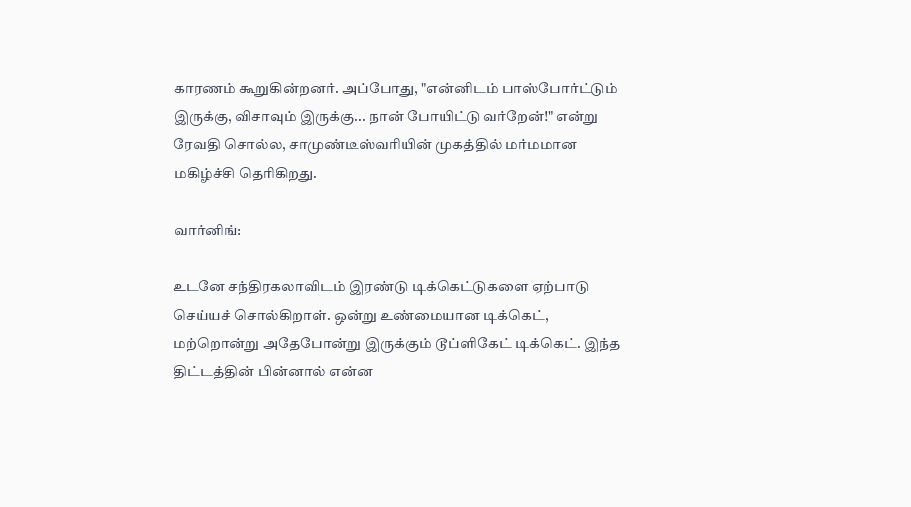காரணம் கூறுகின்றனர். அப்போது, "என்னிடம் பாஸ்போர்ட்டும் இருக்கு, விசாவும் இருக்கு... நான் போயிட்டு வர்றேன்!" என்று ரேவதி சொல்ல, சாமுண்டீஸ்வரியின் முகத்தில் மர்மமான மகிழ்ச்சி தெரிகிறது.

வார்னிங்:

உடனே சந்திரகலாவிடம் இரண்டு டிக்கெட்டுகளை ஏற்பாடு செய்யச் சொல்கிறாள். ஒன்று உண்மையான டிக்கெட், மற்றொன்று அதேபோன்று இருக்கும் டூப்ளிகேட் டிக்கெட். இந்த திட்டத்தின் பின்னால் என்ன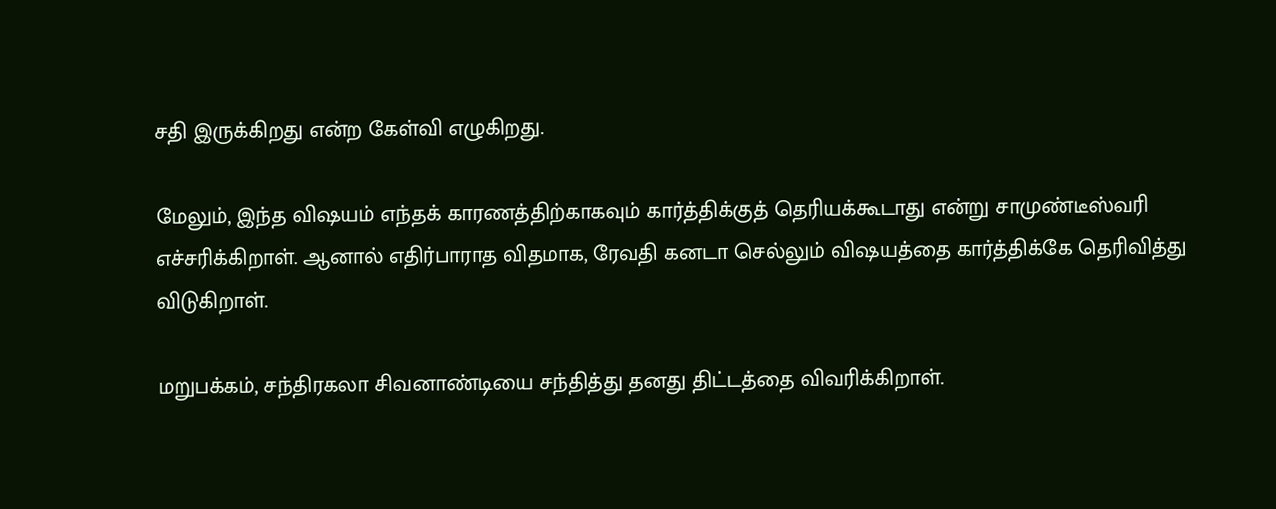சதி இருக்கிறது என்ற கேள்வி எழுகிறது.

மேலும், இந்த விஷயம் எந்தக் காரணத்திற்காகவும் கார்த்திக்குத் தெரியக்கூடாது என்று சாமுண்டீஸ்வரி எச்சரிக்கிறாள். ஆனால் எதிர்பாராத விதமாக, ரேவதி கனடா செல்லும் விஷயத்தை கார்த்திக்கே தெரிவித்து விடுகிறாள்.

மறுபக்கம், சந்திரகலா சிவனாண்டியை சந்தித்து தனது திட்டத்தை விவரிக்கிறாள்.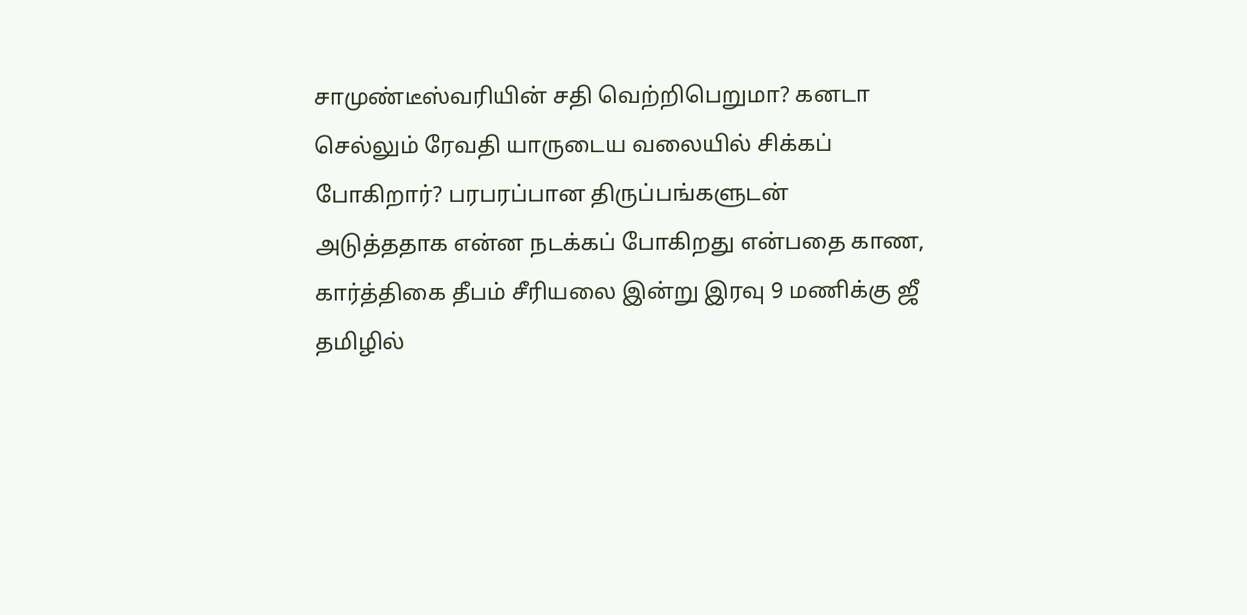சாமுண்டீஸ்வரியின் சதி வெற்றிபெறுமா? கனடா செல்லும் ரேவதி யாருடைய வலையில் சிக்கப் போகிறார்? பரபரப்பான திருப்பங்களுடன் அடுத்ததாக என்ன நடக்கப் போகிறது என்பதை காண, கார்த்திகை தீபம் சீரியலை இன்று இரவு 9 மணிக்கு ஜீ தமிழில்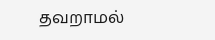தவறாமல்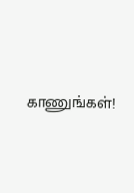காணுங்கள்!